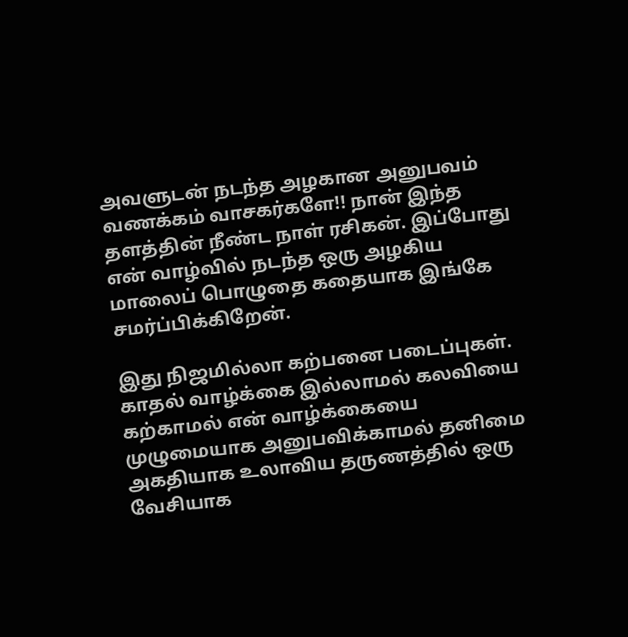அவளுடன் நடந்த அழகான அனுபவம் வணக்கம் வாசகர்களே!! நான் இந்த தளத்தின் நீண்ட நாள் ரசிகன். இப்போது என் வாழ்வில் நடந்த ஒரு அழகிய மாலைப் பொழுதை கதையாக இங்கே சமர்ப்பிக்கிறேன்.

இது நிஜமில்லா கற்பனை படைப்புகள். காதல் வாழ்க்கை இல்லாமல் கலவியை கற்காமல் என் வாழ்க்கையை முழுமையாக அனுபவிக்காமல் தனிமை அகதியாக உலாவிய தருணத்தில் ஒரு வேசியாக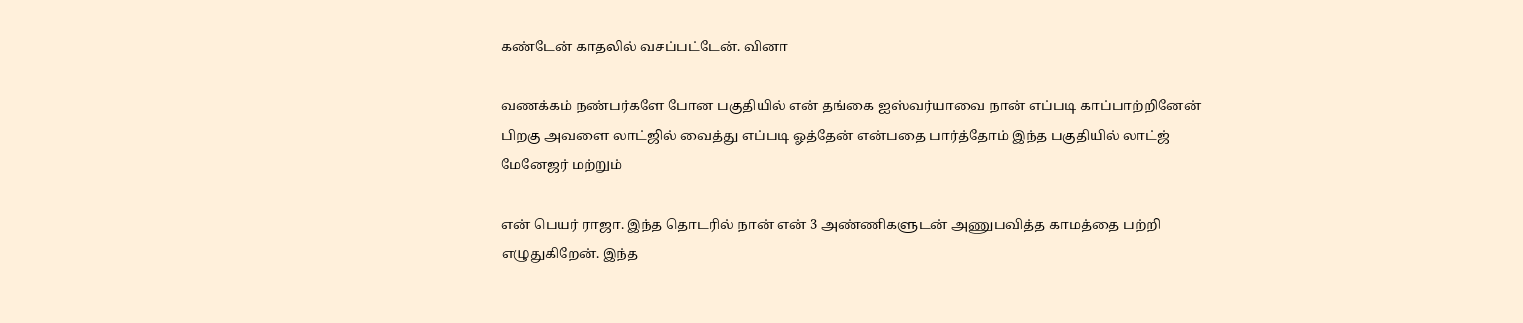கண்டேன் காதலில் வசப்பட்டேன். வினா

வணக்கம் நண்பர்களே போன பகுதியில் என் தங்கை ஐஸ்வர்யாவை நான் எப்படி காப்பாற்றினேன் பிறகு அவளை லாட்ஜில் வைத்து எப்படி ஓத்தேன் என்பதை பார்த்தோம் இந்த பகுதியில் லாட்ஜ் மேனேஜர் மற்றும்

என் பெயர் ராஜா. இந்த தொடரில் நான் என் 3 அண்ணிகளுடன் அணுபவித்த காமத்தை பற்றி எழுதுகிறேன். இந்த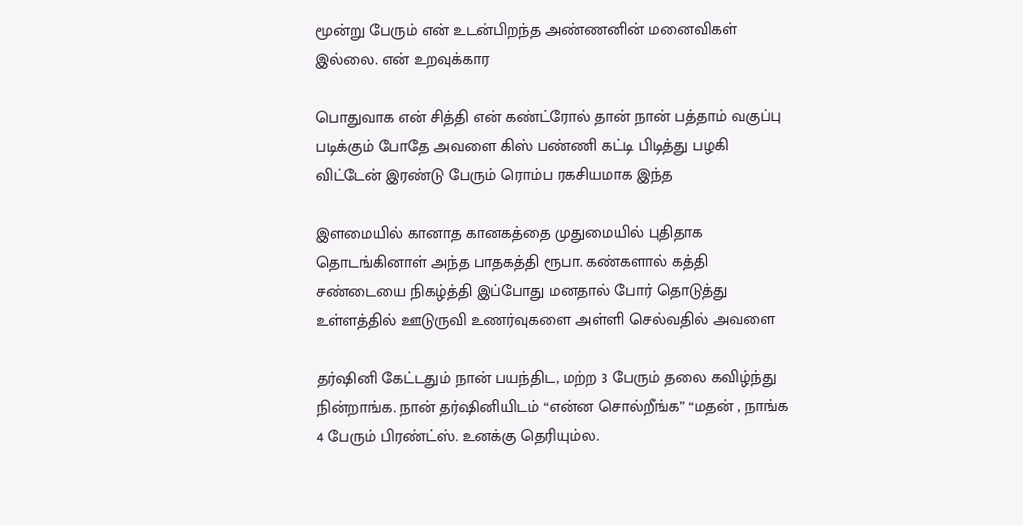மூன்று பேரும் என் உடன்பிறந்த அண்ணனின் மனைவிகள் இல்லை. என் உறவுக்கார

பொதுவாக என் சித்தி என் கண்ட்ரோல் தான் நான் பத்தாம் வகுப்பு படிக்கும் போதே அவளை கிஸ் பண்ணி கட்டி பிடித்து பழகி விட்டேன் இரண்டு பேரும் ரொம்ப ரகசியமாக இந்த

இளமையில் கானாத கானகத்தை முதுமையில் புதிதாக தொடங்கினாள் அந்த பாதகத்தி ரூபா. கண்களால் கத்தி சண்டையை நிகழ்த்தி இப்போது மனதால் போர் தொடுத்து உள்ளத்தில் ஊடுருவி உணர்வுகளை அள்ளி செல்வதில் அவளை

தர்ஷினி கேட்டதும் நான் பயந்திட, மற்ற 3 பேரும் தலை கவிழ்ந்து நின்றாங்க. நான் தர்ஷினியிடம் “என்ன சொல்றீங்க” “மதன் , நாங்க 4 பேரும் பிரண்ட்ஸ். உனக்கு தெரியும்ல.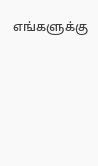எங்களுக்கு